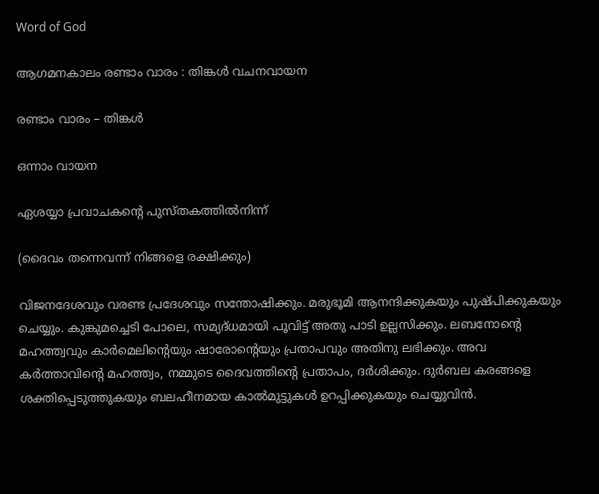Word of God

ആഗമനകാലം രണ്ടാം വാരം : തിങ്കൾ വചനവായന

രണ്ടാം വാരം – തിങ്കൾ

ഒന്നാം വായന

ഏശയ്യാ പ്രവാചകന്റെ പുസ്ത‌കത്തിൽനിന്ന്

(ദൈവം തന്നെവന്ന് നിങ്ങളെ രക്ഷിക്കും)

വിജനദേശവും വരണ്ട പ്രദേശവും സന്തോഷിക്കും. മരുഭൂമി ആനന്ദിക്കുകയും പുഷ്‌പിക്കുകയും ചെയ്യും. കുങ്കുമച്ചെടി പോലെ, സമ്യദ്‌ധമായി പൂവിട്ട് അതു പാടി ഉല്ലസിക്കും. ലബനോന്റെ മഹത്ത്വവും കാർമെലിന്റെയും ഷാരോന്റെയും പ്രതാപവും അതിനു ലഭിക്കും. അവ കർത്താവിൻ്റെ മഹത്ത്വം, നമ്മുടെ ദൈവത്തിന്റെ പ്രതാപം, ദർശിക്കും. ദുർബല കരങ്ങളെ ശക്തിപ്പെടുത്തുകയും ബലഹീനമായ കാൽമുട്ടുകൾ ഉറപ്പിക്കുകയും ചെയ്യുവിൻ.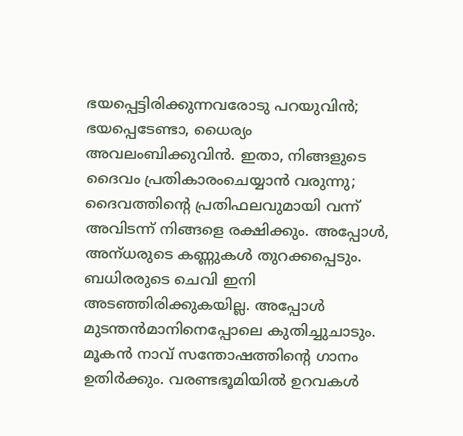ഭയപ്പെട്ടിരിക്കുന്നവരോടു പറയുവിൻ; ഭയപ്പെടേണ്ടാ, ധൈര്യം അവലംബിക്കുവിൻ. ഇതാ, നിങ്ങളുടെ ദൈവം പ്രതികാരംചെയ്യാൻ വരുന്നു; ദൈവത്തിന്റെ പ്രതിഫലവുമായി വന്ന് അവിടന്ന് നിങ്ങളെ രക്ഷിക്കും. അപ്പോൾ, അന്‌ധരുടെ കണ്ണുകൾ തുറക്കപ്പെടും. ബധിരരുടെ ചെവി ഇനി അടഞ്ഞിരിക്കുകയില്ല. അപ്പോൾ മുടന്തൻമാനിനെപ്പോലെ കുതിച്ചുചാടും. മൂകൻ നാവ് സന്തോഷത്തിന്റെ ഗാനം ഉതിർക്കും. വരണ്ടഭൂമിയിൽ ഉറവകൾ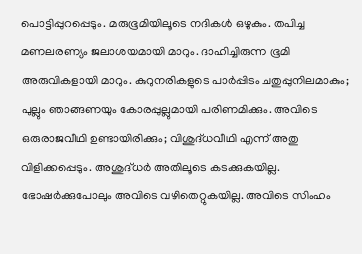പൊട്ടിപ്പുറപ്പെടും. മരുഭൂമിയിലൂടെ നദികൾ ഒഴുകും. തപിച്ച മണലരണ്യം ജലാശയമായി മാറും. ദാഹിച്ചിരുന്ന ഭൂമി അരുവികളായി മാറും. കുറുനരികളുടെ പാർപ്പിടം ചതുപ്പുനിലമാകും; പുല്ലും ഞാങ്ങണയും കോരപ്പുല്ലുമായി പരിണമിക്കും. അവിടെ ഒരുരാജവീഥി ഉണ്ടായിരിക്കും; വിശുദ്‌ധവീഥി എന്ന് അതു വിളിക്കപ്പെടും. അശുദ്‌ധർ അതിലൂടെ കടക്കുകയില്ല. ഭോഷർക്കുപോലും അവിടെ വഴിതെറ്റുകയില്ല. അവിടെ സിംഹം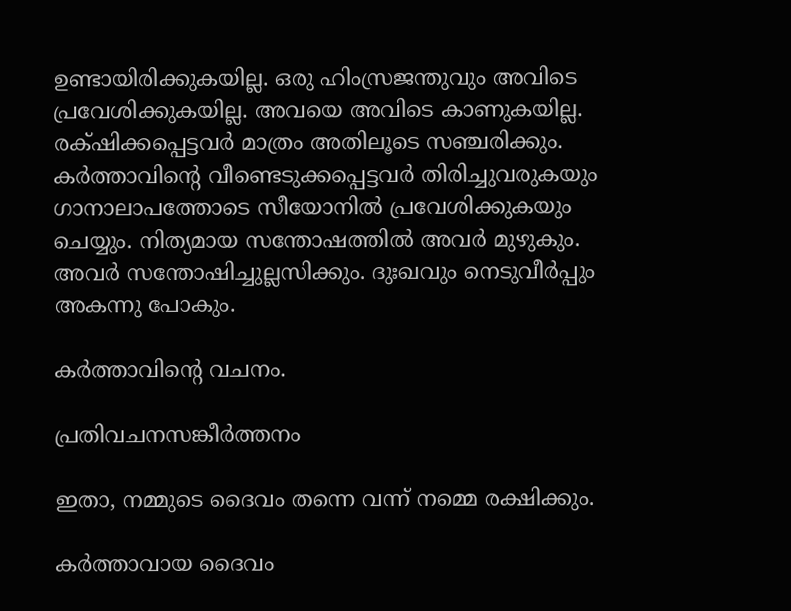ഉണ്ടായിരിക്കുകയില്ല. ഒരു ഹിംസ്രജന്തുവും അവിടെ പ്രവേശിക്കുകയില്ല. അവയെ അവിടെ കാണുകയില്ല. രക്‌ഷിക്കപ്പെട്ടവർ മാത്രം അതിലൂടെ സഞ്ചരിക്കും. കർത്താവിന്റെ വീണ്ടെടുക്കപ്പെട്ടവർ തിരിച്ചുവരുകയും ഗാനാലാപത്തോടെ സീയോനിൽ പ്രവേശിക്കുകയും ചെയ്യും. നിത്യമായ സന്തോഷത്തിൽ അവർ മുഴുകും. അവർ സന്തോഷിച്ചുല്ലസിക്കും. ദുഃഖവും നെടുവീർപ്പും അകന്നു പോകും.

കർത്താവിന്റെ വചനം.

പ്രതിവചനസങ്കീർത്തനം

ഇതാ, നമ്മുടെ ദൈവം തന്നെ വന്ന് നമ്മെ രക്ഷിക്കും.

കർത്താവായ ദൈവം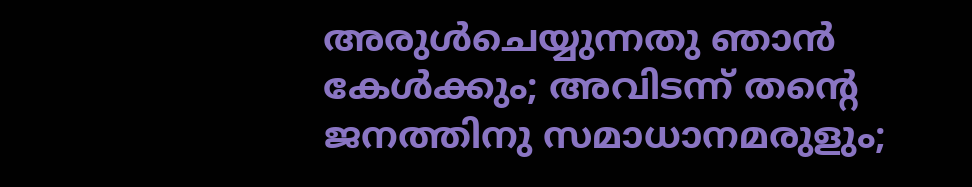അരുൾചെയ്യുന്നതു ഞാൻ കേൾക്കും; അവിടന്ന് തൻ്റെ ജനത്തിനു സമാധാനമരുളും;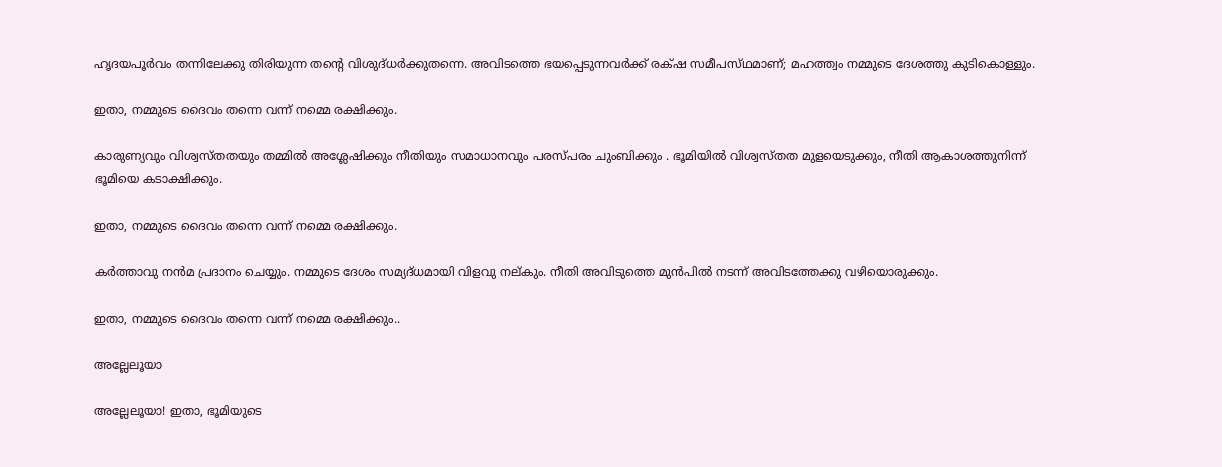ഹൃദയപൂർവം തന്നിലേക്കു തിരിയുന്ന തന്റെ വിശുദ്‌ധർക്കുതന്നെ. അവിടത്തെ ഭയപ്പെടുന്നവർക്ക് രക്‌ഷ സമീപസ്‌ഥമാണ്; മഹത്ത്വം നമ്മുടെ ദേശത്തു കുടികൊള്ളും.

ഇതാ, നമ്മുടെ ദൈവം തന്നെ വന്ന് നമ്മെ രക്ഷിക്കും.

കാരുണ്യവും വിശ്വസ്‌തതയും തമ്മിൽ അശ്ലേഷിക്കും നീതിയും സമാധാനവും പരസ്‌പരം ചുംബിക്കും . ഭൂമിയിൽ വിശ്വസ്‌തത മുളയെടുക്കും, നീതി ആകാശത്തുനിന്ന് ഭൂമിയെ കടാക്ഷിക്കും.

ഇതാ, നമ്മുടെ ദൈവം തന്നെ വന്ന് നമ്മെ രക്ഷിക്കും.

കർത്താവു നൻമ പ്രദാനം ചെയ്യും. നമ്മുടെ ദേശം സമ്യദ്‌ധമായി വിളവു നല്‌കും. നീതി അവിടുത്തെ മുൻപിൽ നടന്ന് അവിടത്തേക്കു വഴിയൊരുക്കും.

ഇതാ, നമ്മുടെ ദൈവം തന്നെ വന്ന് നമ്മെ രക്ഷിക്കും..

അല്ലേലൂയാ

അല്ലേലൂയാ! ഇതാ, ഭൂമിയുടെ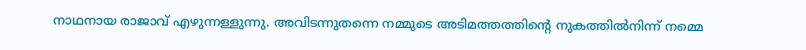നാഥനായ രാജാവ് എഴുന്നള്ളുന്നു. അവിടന്നുതന്നെ നമ്മുടെ അടിമത്തത്തിൻ്റെ നുകത്തിൽനിന്ന് നമ്മെ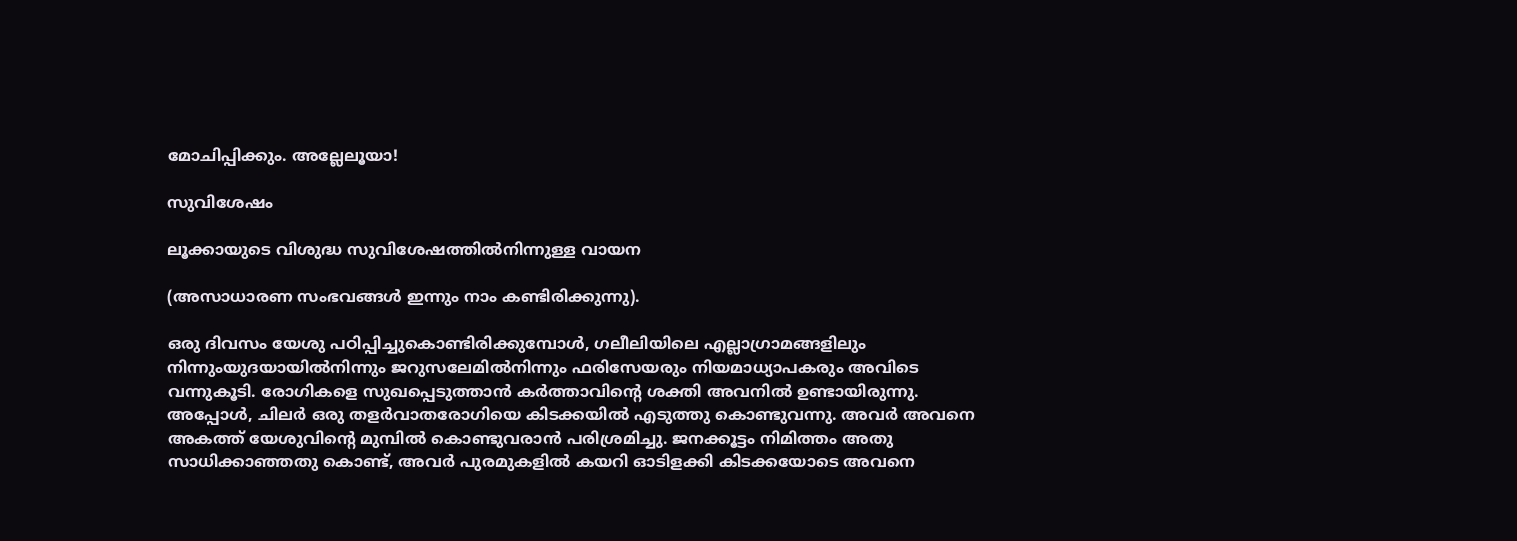മോചിപ്പിക്കും. അല്ലേലൂയാ!

സുവിശേഷം

ലൂക്കായുടെ വിശുദ്ധ സുവിശേഷത്തിൽനിന്നുള്ള വായന

(അസാധാരണ സംഭവങ്ങൾ ഇന്നും നാം കണ്ടിരിക്കുന്നു).

ഒരു ദിവസം യേശു പഠിപ്പിച്ചുകൊണ്ടിരിക്കുമ്പോൾ, ഗലീലിയിലെ എല്ലാഗ്രാമങ്ങളിലും നിന്നുംയുദയായിൽനിന്നും ജറുസലേമിൽനിന്നും ഫരിസേയരും നിയമാധ്യാപകരും അവിടെ വന്നുകൂടി. രോഗികളെ സുഖപ്പെടുത്താൻ കർത്താവിന്റെ ശക്തി അവനിൽ ഉണ്ടായിരുന്നു. അപ്പോൾ, ചിലർ ഒരു തളർവാതരോഗിയെ കിടക്കയിൽ എടുത്തു കൊണ്ടുവന്നു. അവർ അവനെ അകത്ത് യേശുവിന്റെ മുമ്പിൽ കൊണ്ടുവരാൻ പരിശ്രമിച്ചു. ജനക്കൂട്ടം നിമിത്തം അതു സാധിക്കാഞ്ഞതു കൊണ്ട്, അവർ പുരമുകളിൽ കയറി ഓടിളക്കി കിടക്കയോടെ അവനെ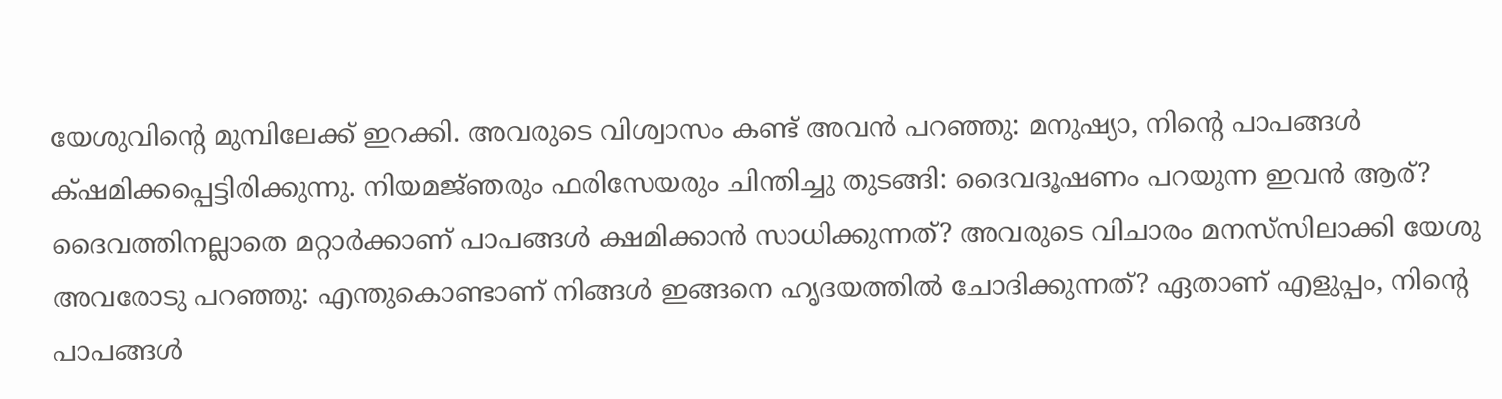യേശുവിൻ്റെ മുമ്പിലേക്ക് ഇറക്കി. അവരുടെ വിശ്വാസം കണ്ട് അവൻ പറഞ്ഞു: മനുഷ്യാ, നിൻ്റെ പാപങ്ങൾ ക്‌ഷമിക്കപ്പെട്ടിരിക്കുന്നു. നിയമജ്‌ഞരും ഫരിസേയരും ചിന്തിച്ചു തുടങ്ങി: ദൈവദൂഷണം പറയുന്ന ഇവൻ ആര്? ദൈവത്തിനല്ലാതെ മറ്റാർക്കാണ് പാപങ്ങൾ ക്ഷമിക്കാൻ സാധിക്കുന്നത്? അവരുടെ വിചാരം മനസ്‌സിലാക്കി യേശു അവരോടു പറഞ്ഞു: എന്തുകൊണ്ടാണ് നിങ്ങൾ ഇങ്ങനെ ഹൃദയത്തിൽ ചോദിക്കുന്നത്? ഏതാണ് എളുപ്പം, നിന്റെ പാപങ്ങൾ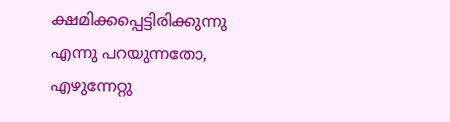ക്ഷമിക്കപ്പെട്ടിരിക്കുന്നു എന്നു പറയുന്നതോ, എഴുന്നേറ്റു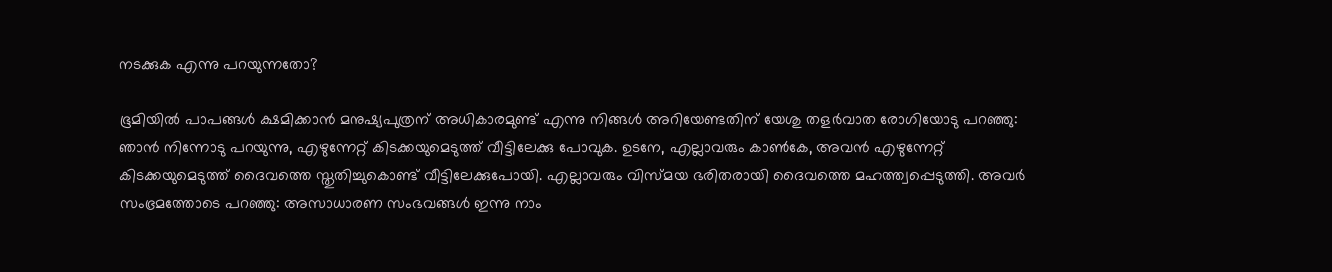നടക്കുക എന്നു പറയുന്നതോ?

ഭൂമിയിൽ പാപങ്ങൾ ക്ഷമിക്കാൻ മനുഷ്യപുത്രന് അധികാരമുണ്ട് എന്നു നിങ്ങൾ അറിയേണ്ടതിന് യേശു തളർവാത രോഗിയോടു പറഞ്ഞു: ഞാൻ നിന്നോടു പറയുന്നു, എഴുന്നേറ്റ് കിടക്കയുമെടുത്ത് വീട്ടിലേക്കു പോവുക. ഉടനേ, എല്ലാവരും കാൺകേ, അവൻ എഴുന്നേറ്റ് കിടക്കയുമെടുത്ത് ദൈവത്തെ സ്തു‌തിച്ചുകൊണ്ട് വീട്ടിലേക്കുപോയി. എല്ലാവരും വിസ്‌മയ ഭരിതരായി ദൈവത്തെ മഹത്ത്വപ്പെടുത്തി. അവർ സംഭ്രമത്തോടെ പറഞ്ഞു: അസാധാരണ സംഭവങ്ങൾ ഇന്നു നാം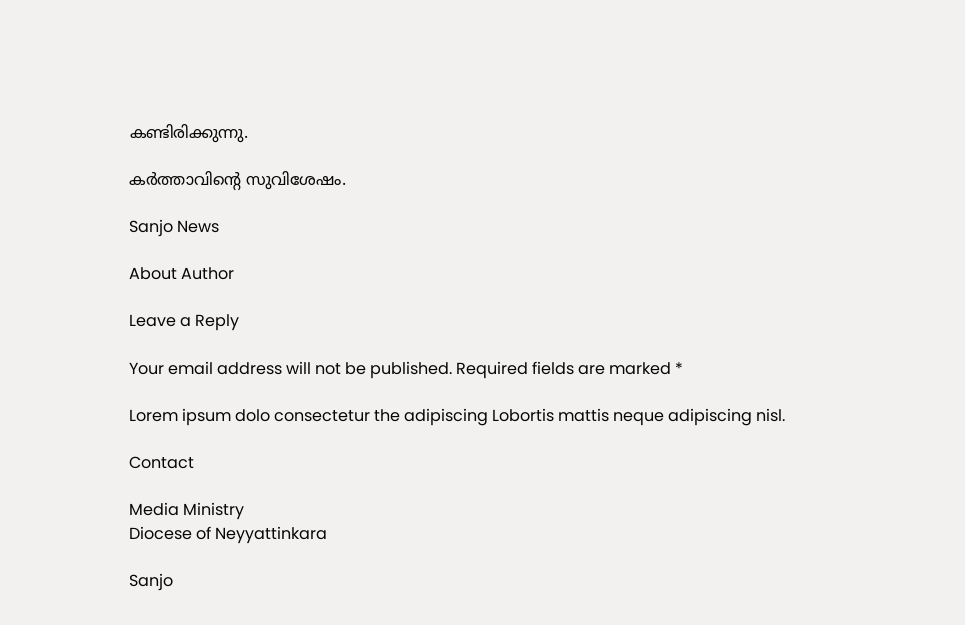കണ്ടിരിക്കുന്നു.

കർത്താവിന്റെ സുവിശേഷം.

Sanjo News

About Author

Leave a Reply

Your email address will not be published. Required fields are marked *

Lorem ipsum dolo consectetur the adipiscing Lobortis mattis neque adipiscing nisl.

Contact

Media Ministry
Diocese of Neyyattinkara

Sanjo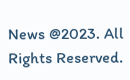News @2023. All Rights Reserved.